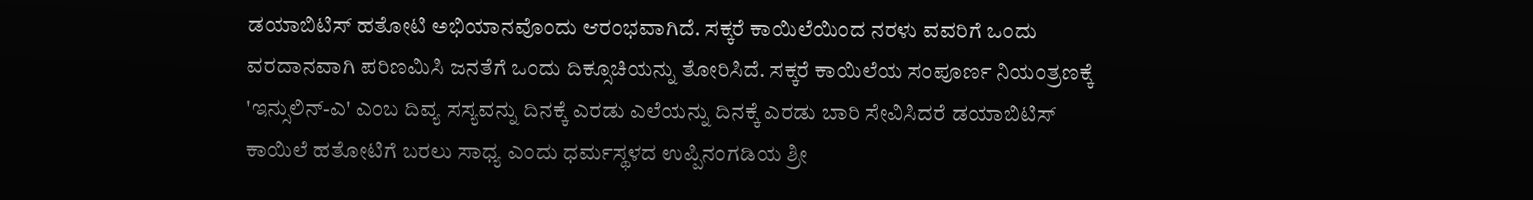ಡಯಾಬಿಟಿಸ್ ಹತೋಟಿ ಅಭಿಯಾನವೊಂದು ಆರಂಭವಾಗಿದೆ. ಸಕ್ಕರೆ ಕಾಯಿಲೆಯಿಂದ ನರಳು ವವರಿಗೆ ಒಂದು ವರದಾನವಾಗಿ ಪರಿಣಮಿಸಿ ಜನತೆಗೆ ಒಂದು ದಿಕ್ಸೂಚಿಯನ್ನು ತೋರಿಸಿದೆ. ಸಕ್ಕರೆ ಕಾಯಿಲೆಯ ಸಂಪೂರ್ಣ ನಿಯಂತ್ರಣಕ್ಕೆ 'ಇನ್ಸುಲಿನ್-ಎ' ಎಂಬ ದಿವ್ಯ ಸಸ್ಯವನ್ನು ದಿನಕ್ಕೆ ಎರಡು ಎಲೆಯನ್ನು ದಿನಕ್ಕೆ ಎರಡು ಬಾರಿ ಸೇವಿಸಿದರೆ ಡಯಾಬಿಟಿಸ್ ಕಾಯಿಲೆ ಹತೋಟಿಗೆ ಬರಲು ಸಾಧ್ಯ ಎಂದು ಧರ್ಮಸ್ಥಳದ ಉಪ್ಪಿನಂಗಡಿಯ ಶ್ರೀ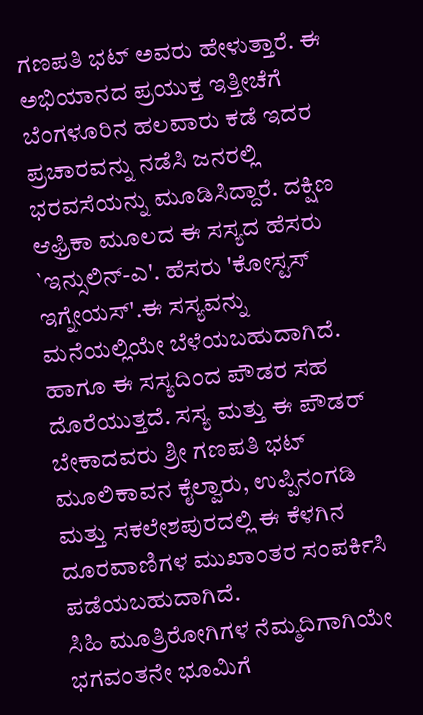ಗಣಪತಿ ಭಟ್ ಅವರು ಹೇಳುತ್ತಾರೆ. ಈ ಅಭಿಯಾನದ ಪ್ರಯುಕ್ತ ಇತ್ತೀಚೆಗೆ ಬೆಂಗಳೂರಿನ ಹಲವಾರು ಕಡೆ ಇದರ ಪ್ರಚಾರವನ್ನು ನಡೆಸಿ ಜನರಲ್ಲಿ ಭರವಸೆಯನ್ನು ಮೂಡಿಸಿದ್ದಾರೆ. ದಕ್ಷಿಣ ಆಫ್ರಿಕಾ ಮೂಲದ ಈ ಸಸ್ಯದ ಹೆಸರು `ಇನ್ಸುಲಿನ್-ಎ'. ಹೆಸರು 'ಕೋಸ್ಟಸ್ ಇಗ್ನೇಯಸ್'.ಈ ಸಸ್ಯವನ್ನು ಮನೆಯಲ್ಲಿಯೇ ಬೆಳೆಯಬಹುದಾಗಿದೆ. ಹಾಗೂ ಈ ಸಸ್ಯದಿಂದ ಪೌಡರ ಸಹ ದೊರೆಯುತ್ತದೆ. ಸಸ್ಯ ಮತ್ತು ಈ ಪೌಡರ್ ಬೇಕಾದವರು ಶ್ರೀ ಗಣಪತಿ ಭಟ್ ಮೂಲಿಕಾವನ ಕೈಲ್ವಾರು, ಉಪ್ಪಿನಂಗಡಿ ಮತ್ತು ಸಕಲೇಶಪುರದಲ್ಲಿ ಈ ಕೆಳಗಿನ ದೂರವಾಣಿಗಳ ಮುಖಾಂತರ ಸಂಪರ್ಕಿಸಿ ಪಡೆಯಬಹುದಾಗಿದೆ.
ಸಿಹಿ ಮೂತ್ರಿರೋಗಿಗಳ ನೆಮ್ಮದಿಗಾಗಿಯೇ ಭಗವಂತನೇ ಭೂಮಿಗೆ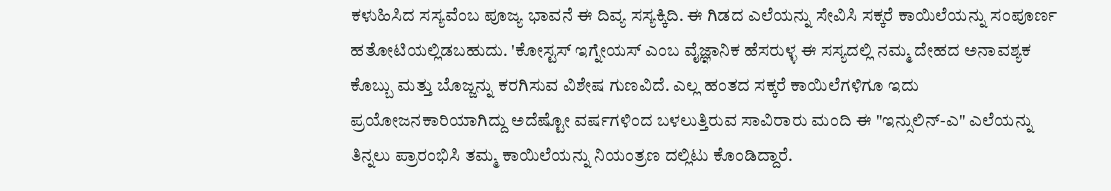ಕಳುಹಿಸಿದ ಸಸ್ಯವೆಂಬ ಪೂಜ್ಯ ಭಾವನೆ ಈ ದಿವ್ಯ ಸಸ್ಯಕ್ಕಿದಿ. ಈ ಗಿಡದ ಎಲೆಯನ್ನು ಸೇವಿಸಿ ಸಕ್ಕರೆ ಕಾಯಿಲೆಯನ್ನು ಸಂಪೂರ್ಣ ಹತೋಟಿಯಲ್ಲಿಡಬಹುದು. 'ಕೋಸ್ಟಸ್ ಇಗ್ನೇಯಸ್ ಎಂಬ ವೈಜ್ಞಾನಿಕ ಹೆಸರುಳ್ಳ ಈ ಸಸ್ಯದಲ್ಲಿ ನಮ್ಮ ದೇಹದ ಅನಾವಶ್ಯಕ ಕೊಬ್ಬು ಮತ್ತು ಬೊಜ್ಜನ್ನು ಕರಗಿಸುವ ವಿಶೇಷ ಗುಣವಿದೆ. ಎಲ್ಲ ಹಂತದ ಸಕ್ಕರೆ ಕಾಯಿಲೆಗಳಿಗೂ ಇದು ಪ್ರಯೋಜನಕಾರಿಯಾಗಿದ್ದು ಅದೆಷ್ಟೋ ವರ್ಷಗಳಿಂದ ಬಳಲುತ್ತಿರುವ ಸಾವಿರಾರು ಮಂದಿ ಈ "ಇನ್ಸುಲಿನ್-ಎ" ಎಲೆಯನ್ನು ತಿನ್ನಲು ಪ್ರಾರಂಭಿಸಿ ತಮ್ಮ ಕಾಯಿಲೆಯನ್ನು ನಿಯಂತ್ರಣ ದಲ್ಲಿಟು ಕೊಂಡಿದ್ದಾರೆ.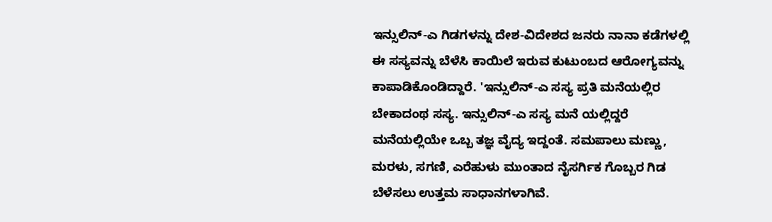ಇನ್ಸುಲಿನ್-ಎ ಗಿಡಗಳನ್ನು ದೇಶ-ವಿದೇಶದ ಜನರು ನಾನಾ ಕಡೆಗಳಲ್ಲಿ ಈ ಸಸ್ಯವನ್ನು ಬೆಳೆಸಿ ಕಾಯಿಲೆ ಇರುವ ಕುಟುಂಬದ ಆರೋಗ್ಯವನ್ನು ಕಾಪಾಡಿಕೊಂಡಿದ್ದಾರೆ. 'ಇನ್ಸುಲಿನ್-ಎ ಸಸ್ಯ ಪ್ರತಿ ಮನೆಯಲ್ಲಿರ ಬೇಕಾದಂಥ ಸಸ್ಯ. ಇನ್ಸುಲಿನ್-ಎ ಸಸ್ಯ ಮನೆ ಯಲ್ಲಿದ್ದರೆ ಮನೆಯಲ್ಲಿಯೇ ಒಬ್ಬ ತಜ್ಞ ವೈದ್ಯ ಇದ್ದಂತೆ. ಸಮಪಾಲು ಮಣ್ಣು, ಮರಳು, ಸಗಣಿ, ಎರೆಹುಳು ಮುಂತಾದ ನೈಸರ್ಗಿಕ ಗೊಬ್ಬರ ಗಿಡ ಬೆಳೆಸಲು ಉತ್ತಮ ಸಾಧಾನಗಳಾಗಿವೆ.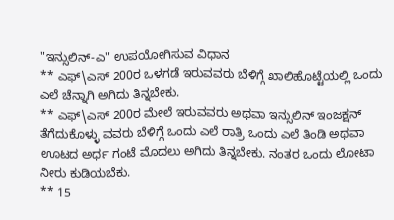"ಇನ್ಸುಲಿನ್-ಎ" ಉಪಯೋಗಿಸುವ ವಿಧಾನ
** ಎಫ್\ಎಸ್ 200ರ ಒಳಗಡೆ ಇರುವವರು ಬೆಳಿಗ್ಗೆ ಖಾಲಿಹೊಟ್ಟೆಯಲ್ಲಿ ಒಂದು ಎಲೆ ಚೆನ್ನಾಗಿ ಅಗಿದು ತಿನ್ನಬೇಕು.
** ಎಫ್\ಎಸ್ 200ರ ಮೇಲೆ ಇರುವವರು ಅಥವಾ ಇನ್ಸುಲಿನ್ ಇಂಜಕ್ಷನ್ ತೆಗೆದುಕೊಳ್ಳು ವವರು ಬೆಳಿಗ್ಗೆ ಒಂದು ಎಲೆ ರಾತ್ರಿ ಒಂದು ಎಲೆ ತಿಂಡಿ ಅಥವಾ ಊಟದ ಅರ್ಧ ಗಂಟೆ ಮೊದಲು ಅಗಿದು ತಿನ್ನಬೇಕು. ನಂತರ ಒಂದು ಲೋಟಾ ನೀರು ಕುಡಿಯಬೆಕು.
** 15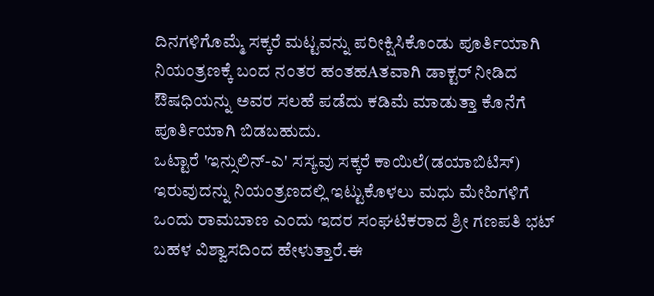ದಿನಗಳಿಗೊಮ್ಮೆ ಸಕ್ಕರೆ ಮಟ್ಟವನ್ನು ಪರೀಕ್ಷಿಸಿಕೊಂಡು ಪೂರ್ತಿಯಾಗಿ ನಿಯಂತ್ರಣಕ್ಕೆ ಬಂದ ನಂತರ ಹಂತಹAತವಾಗಿ ಡಾಕ್ಟರ್ ನೀಡಿದ ಔಷಧಿಯನ್ನು ಅವರ ಸಲಹೆ ಪಡೆದು ಕಡಿಮೆ ಮಾಡುತ್ತಾ ಕೊನೆಗೆ ಪೂರ್ತಿಯಾಗಿ ಬಿಡಬಹುದು.
ಒಟ್ಟಾರೆ 'ಇನ್ಸುಲಿನ್-ಎ' ಸಸ್ಯವು ಸಕ್ಕರೆ ಕಾಯಿಲೆ(ಡಯಾಬಿಟಿಸ್) ಇರುವುದನ್ನು ನಿಯಂತ್ರಣದಲ್ಲಿ ಇಟ್ಟುಕೊಳಲು ಮಧು ಮೇಹಿಗಳಿಗೆ ಒಂದು ರಾಮಬಾಣ ಎಂದು ಇದರ ಸಂಘಟಿಕರಾದ ಶ್ರೀ ಗಣಪತಿ ಭಟ್ ಬಹಳ ವಿಶ್ವಾಸದಿಂದ ಹೇಳುತ್ತಾರೆ.ಈ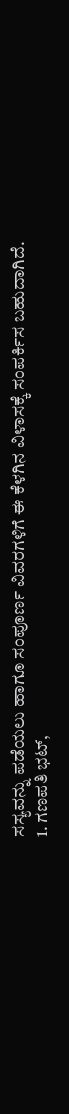ಸಸ್ಯವನ್ನು ಪಡೆಯಲು ಹಾಗೂ ಸಂಪೂರ್ಣ ವಿವರಗಳಿಗೆ ಈ ಕೆಳಗಿನ ವಿಳಾಸಕ್ಕೆ ಸಂಪರ್ಕಿಸ ಬಹುದಾಗಿದೆ.
1. ಗಣಪತಿ ಭಟ್,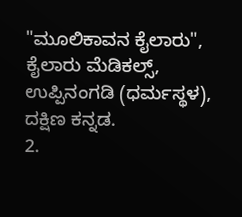"ಮೂಲಿಕಾವನ ಕೈಲಾರು", ಕೈಲಾರು ಮೆಡಿಕಲ್ಸ್, ಉಪ್ಪಿನಂಗಡಿ (ಧರ್ಮಸ್ಥಳ), ದಕ್ಷಿಣ ಕನ್ನಡ.
2.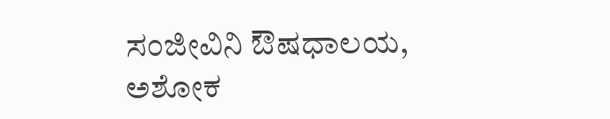ಸಂಜೀವಿನಿ ಔಷಧಾಲಯ, ಅಶೋಕ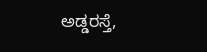ಅಡ್ಡರಸ್ತೆ,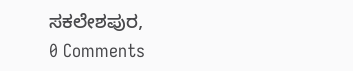ಸಕಲೇಶಪುರ,
0 Comments